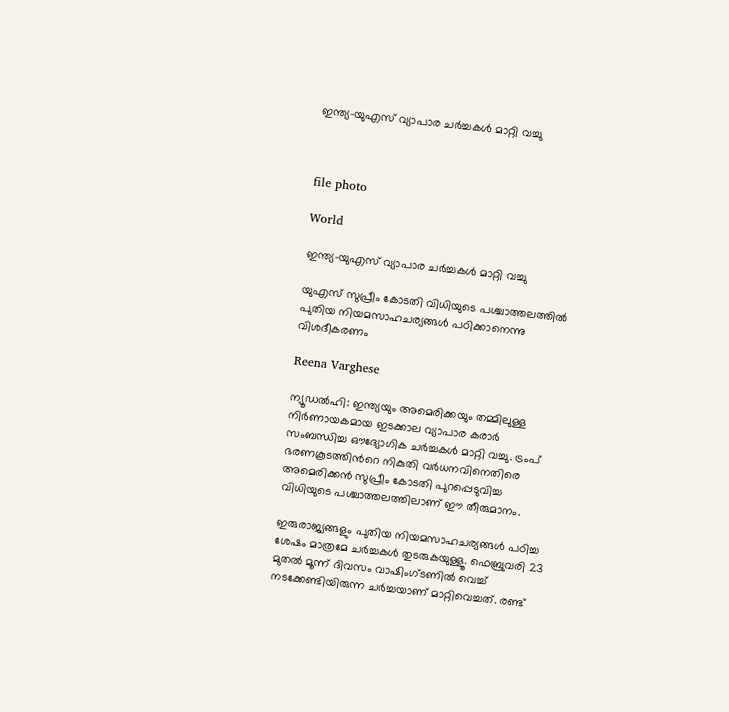ഇന്ത്യ-യുഎസ് വ്യാപാര ചർച്ചകൾ മാറ്റി വച്ചു



file photo

World

ഇന്ത്യ-യുഎസ് വ്യാപാര ചർച്ചകൾ മാറ്റി വച്ചു

യുഎസ് സുപ്രീം കോടതി വിധിയുടെ പശ്ചാത്തലത്തിൽ പുതിയ നിയമസാഹചര്യങ്ങൾ പഠിക്കാനെന്നു വിശദീകരണം

Reena Varghese

ന്യൂഡൽഹി: ഇന്ത്യയും അമെരിക്കയും തമ്മിലുള്ള നിർണായകമായ ഇടക്കാല വ്യാപാര കരാർ സംബന്ധിച്ച ഔദ്യോഗിക ചർച്ചകൾ മാറ്റി വച്ചു. ട്രംപ് ഭരണകൂടത്തിന്‍റെ നികുതി വർധനവിനെതിരെ അമെരിക്കൻ സുപ്രീം കോടതി പുറപ്പെടുവിച്ച വിധിയുടെ പശ്ചാത്തലത്തിലാണ് ഈ തീരുമാനം.

ഇരുരാജ്യങ്ങളും പുതിയ നിയമസാഹചര്യങ്ങൾ പഠിച്ച ശേഷം മാത്രമേ ചർച്ചകൾ തുടരുകയുള്ളൂ. ഫെബ്രുവരി 23 മുതൽ മൂന്ന് ദിവസം വാഷിംഗ്ടണിൽ വെച്ച് നടക്കേണ്ടിയിരുന്ന ചർച്ചയാണ് മാറ്റിവെച്ചത്. രണ്ട്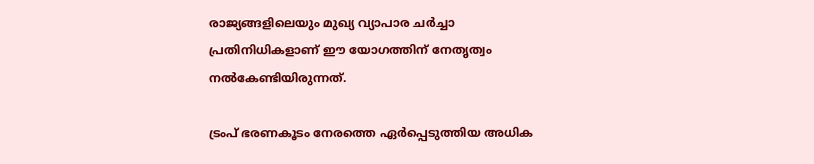രാജ്യങ്ങളിലെയും മുഖ്യ വ്യാപാര ചർച്ചാ പ്രതിനിധികളാണ് ഈ യോഗത്തിന് നേതൃത്വം നൽകേണ്ടിയിരുന്നത്.

ട്രംപ് ഭരണകൂടം നേരത്തെ ഏർപ്പെടുത്തിയ അധിക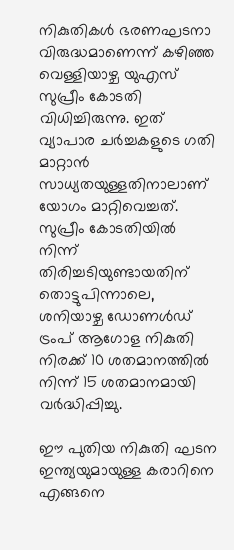നികുതികൾ ഭരണഘടനാ വിരുദ്ധമാണെന്ന് കഴിഞ്ഞ വെള്ളിയാഴ്ച യുഎസ് സുപ്രീം കോടതി വിധിച്ചിരുന്നു. ഇത് വ്യാപാര ചർച്ചകളുടെ ഗതി മാറ്റാൻ സാധ്യതയുള്ളതിനാലാണ് യോഗം മാറ്റിവെച്ചത്. സുപ്രീം കോടതിയിൽ നിന്ന് തിരിച്ചടിയുണ്ടായതിന് തൊട്ടുപിന്നാലെ, ശനിയാഴ്ച ഡോണൾഡ് ട്രംപ് ആഗോള നികുതി നിരക്ക് 10 ശതമാനത്തിൽ നിന്ന് 15 ശതമാനമായി വർദ്ധിപ്പിച്ചു.

ഈ പുതിയ നികുതി ഘടന ഇന്ത്യയുമായുള്ള കരാറിനെ എങ്ങനെ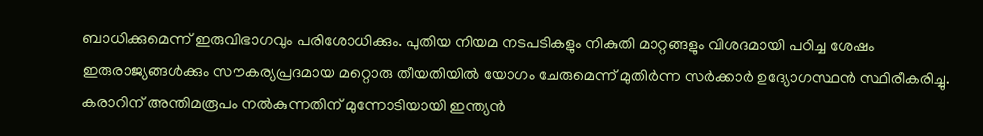ബാധിക്കുമെന്ന് ഇരുവിഭാഗവും പരിശോധിക്കും. പുതിയ നിയമ നടപടികളും നികുതി മാറ്റങ്ങളും വിശദമായി പഠിച്ച ശേഷം ഇരുരാജ്യങ്ങൾക്കും സൗകര്യപ്രദമായ മറ്റൊരു തീയതിയിൽ യോഗം ചേരുമെന്ന് മുതിർന്ന സർക്കാർ ഉദ്യോഗസ്ഥൻ സ്ഥിരീകരിച്ചു. കരാറിന് അന്തിമരൂപം നൽകുന്നതിന് മുന്നോടിയായി ഇന്ത്യൻ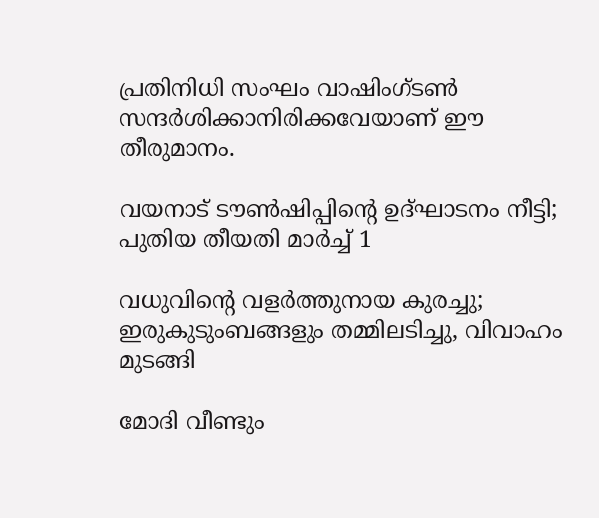പ്രതിനിധി സംഘം വാഷിംഗ്ടൺ സന്ദർശിക്കാനിരിക്കവേയാണ് ഈ തീരുമാനം.

വയനാട് ടൗൺഷിപ്പിന്‍റെ ഉദ്ഘാടനം നീട്ടി; പുതിയ തീയതി മാർച്ച് 1

വധുവിന്‍റെ വളർത്തുനായ കുരച്ചു; ഇരുകുടുംബങ്ങളും തമ്മിലടിച്ചു, വിവാഹം മുടങ്ങി

മോദി വീണ്ടും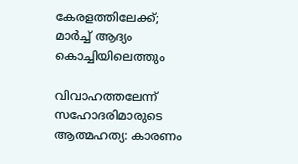കേരളത്തിലേക്ക്; മാർച്ച് ആദ്യം കൊച്ചിയിലെത്തും

വിവാഹത്തലേന്ന് സഹോദരിമാരുടെ ആത്മഹത്യ: കാരണം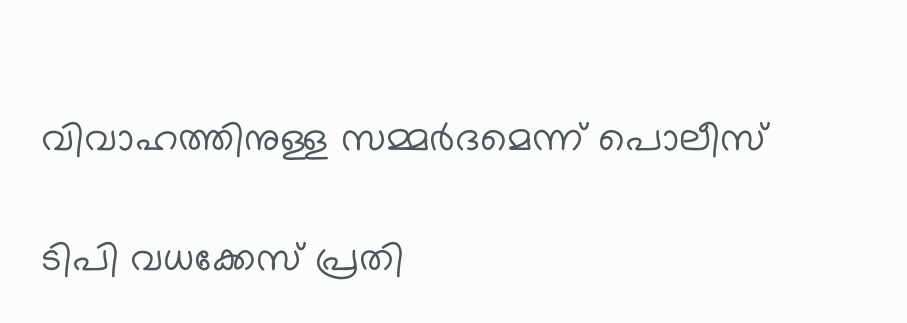വിവാഹത്തിനുള്ള സമ്മർദമെന്ന് പൊലീസ്

ടിപി വധക്കേസ് പ്രതി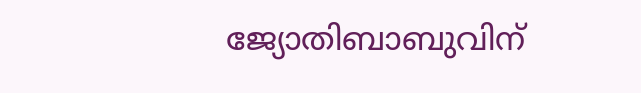ജ്യോതിബാബുവിന്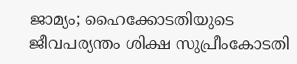ജാമ്യം; ഹൈക്കോടതിയുടെ ജീവപര്യന്തം ശിക്ഷ സുപ്രീംകോടതി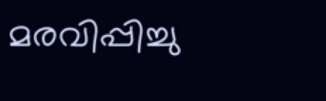മരവിപ്പിച്ചു